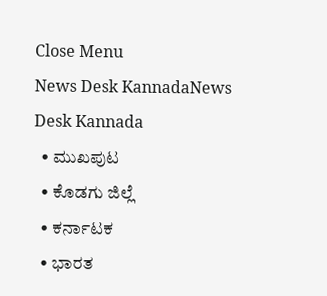Close Menu
News Desk KannadaNews Desk Kannada
  • ಮುಖಪುಟ
  • ಕೊಡಗು ಜಿಲ್ಲೆ
  • ಕರ್ನಾಟಕ
  • ಭಾರತ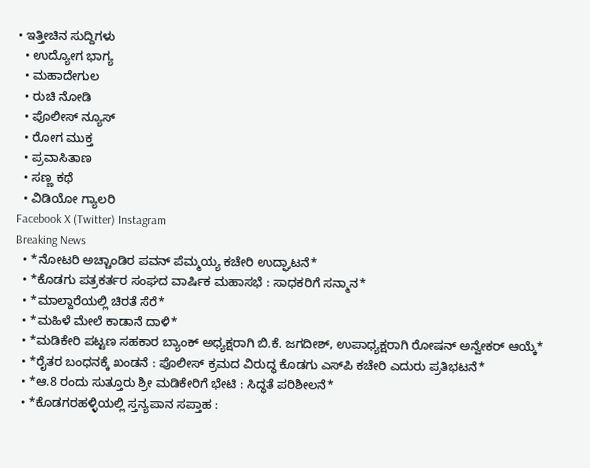• ಇತ್ತೀಚಿನ ಸುದ್ದಿಗಳು
  • ಉದ್ಯೋಗ ಭಾಗ್ಯ
  • ಮಹಾದೇಗುಲ
  • ರುಚಿ ನೋಡಿ
  • ಪೊಲೀಸ್ ನ್ಯೂಸ್
  • ರೋಗ ಮುಕ್ತ
  • ಪ್ರವಾಸಿತಾಣ
  • ಸಣ್ಣ ಕಥೆ
  • ವಿಡಿಯೋ ಗ್ಯಾಲರಿ
Facebook X (Twitter) Instagram
Breaking News
  • *ನೋಟರಿ ಅಚ್ಚಾಂಡಿರ ಪವನ್ ಪೆಮ್ಮಯ್ಯ ಕಚೇರಿ ಉದ್ಘಾಟನೆ*
  • *ಕೊಡಗು ಪತ್ರಕರ್ತರ ಸಂಘದ ವಾರ್ಷಿಕ ಮಹಾಸಭೆ : ಸಾಧಕರಿಗೆ ಸನ್ಮಾನ*
  • *ಮಾಲ್ದಾರೆಯಲ್ಲಿ ಚಿರತೆ ಸೆರೆ*
  • *ಮಹಿಳೆ ಮೇಲೆ ಕಾಡಾನೆ ದಾಳಿ*
  • *ಮಡಿಕೇರಿ ಪಟ್ಟಣ ಸಹಕಾರ ಬ್ಯಾಂಕ್ ಅಧ್ಯಕ್ಷರಾಗಿ ಬಿ.ಕೆ. ಜಗದೀಶ್, ಉಪಾಧ್ಯಕ್ಷರಾಗಿ ರೋಷನ್ ಅನ್ವೇಕರ್ ಆಯ್ಕೆ*
  • *ರೈತರ ಬಂಧನಕ್ಕೆ ಖಂಡನೆ : ಪೊಲೀಸ್ ಕ್ರಮದ ವಿರುದ್ಧ ಕೊಡಗು ಎಸ್‍ಪಿ ಕಚೇರಿ ಎದುರು ಪ್ರತಿಭಟನೆ*
  • *ಆ.8 ರಂದು ಸುತ್ತೂರು ಶ್ರೀ ಮಡಿಕೇರಿಗೆ ಭೇಟಿ : ಸಿದ್ಧತೆ ಪರಿಶೀಲನೆ*
  • *ಕೊಡಗರಹಳ್ಳಿಯಲ್ಲಿ ಸ್ತನ್ಯಪಾನ ಸಪ್ತಾಹ :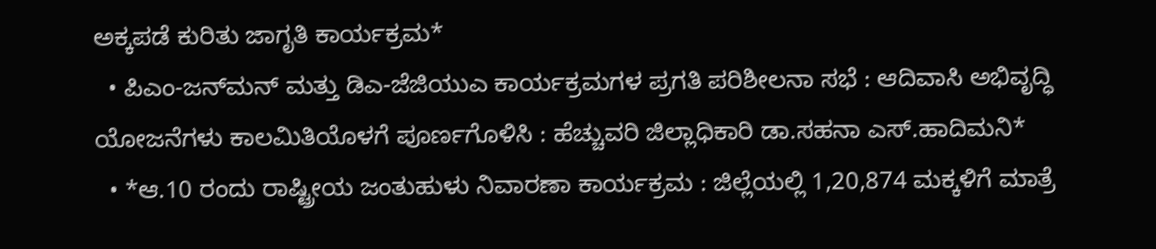ಅಕ್ಕಪಡೆ ಕುರಿತು ಜಾಗೃತಿ ಕಾರ್ಯಕ್ರಮ*
  • ಪಿಎಂ-ಜನ್‍ಮನ್ ಮತ್ತು ಡಿಎ-ಜೆಜಿಯುಎ ಕಾರ್ಯಕ್ರಮಗಳ ಪ್ರಗತಿ ಪರಿಶೀಲನಾ ಸಭೆ : ಆದಿವಾಸಿ ಅಭಿವೃದ್ಧಿ ಯೋಜನೆಗಳು ಕಾಲಮಿತಿಯೊಳಗೆ ಪೂರ್ಣಗೊಳಿಸಿ : ಹೆಚ್ಚುವರಿ ಜಿಲ್ಲಾಧಿಕಾರಿ ಡಾ.ಸಹನಾ ಎಸ್.ಹಾದಿಮನಿ*
  • *ಆ.10 ರಂದು ರಾಷ್ಟ್ರೀಯ ಜಂತುಹುಳು ನಿವಾರಣಾ ಕಾರ್ಯಕ್ರಮ : ಜಿಲ್ಲೆಯಲ್ಲಿ 1,20,874 ಮಕ್ಕಳಿಗೆ ಮಾತ್ರೆ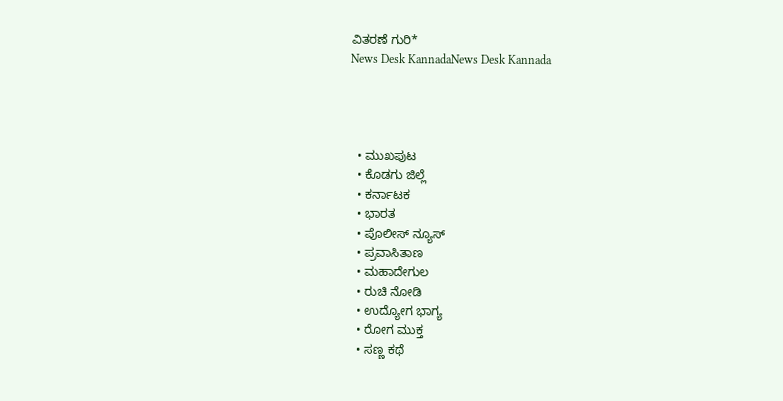ವಿತರಣೆ ಗುರಿ*
News Desk KannadaNews Desk Kannada




  • ಮುಖಪುಟ
  • ಕೊಡಗು ಜಿಲ್ಲೆ
  • ಕರ್ನಾಟಕ
  • ಭಾರತ
  • ಪೊಲೀಸ್ ನ್ಯೂಸ್
  • ಪ್ರವಾಸಿತಾಣ
  • ಮಹಾದೇಗುಲ
  • ರುಚಿ ನೋಡಿ
  • ಉದ್ಯೋಗ ಭಾಗ್ಯ
  • ರೋಗ ಮುಕ್ತ
  • ಸಣ್ಣ ಕಥೆ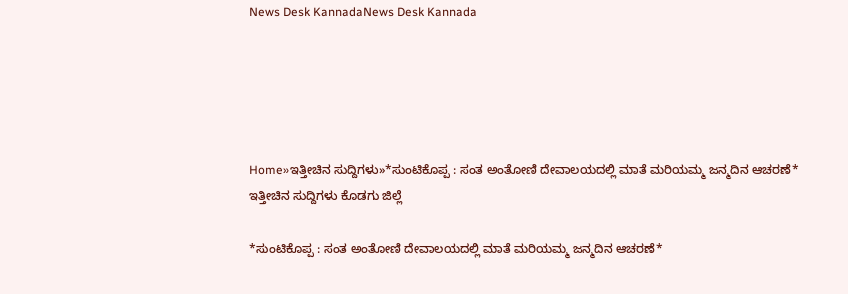News Desk KannadaNews Desk Kannada





Home»ಇತ್ತೀಚಿನ ಸುದ್ದಿಗಳು»*ಸುಂಟಿಕೊಪ್ಪ : ಸಂತ ಅಂತೋಣಿ ದೇವಾಲಯದಲ್ಲಿ ಮಾತೆ ಮರಿಯಮ್ಮ ಜನ್ಮದಿನ ಆಚರಣೆ*
ಇತ್ತೀಚಿನ ಸುದ್ದಿಗಳು ಕೊಡಗು ಜಿಲ್ಲೆ

*ಸುಂಟಿಕೊಪ್ಪ : ಸಂತ ಅಂತೋಣಿ ದೇವಾಲಯದಲ್ಲಿ ಮಾತೆ ಮರಿಯಮ್ಮ ಜನ್ಮದಿನ ಆಚರಣೆ*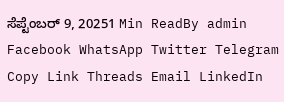ಸೆಪ್ಟೆಂಬರ್ 9, 20251 Min ReadBy admin
Facebook WhatsApp Twitter Telegram Copy Link Threads Email LinkedIn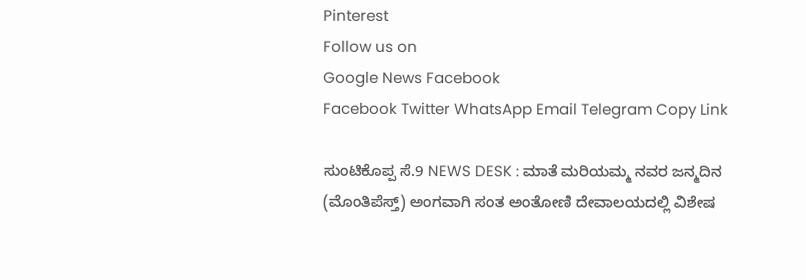Pinterest
Follow us on
Google News Facebook
Facebook Twitter WhatsApp Email Telegram Copy Link

ಸುಂಟಿಕೊಪ್ಪ ಸೆ.9 NEWS DESK : ಮಾತೆ ಮರಿಯಮ್ಮ ನವರ ಜನ್ಮದಿನ (ಮೊಂತಿಪೆಸ್ತ್) ಅಂಗವಾಗಿ ಸಂತ ಅಂತೋಣಿ ದೇವಾಲಯದಲ್ಲಿ ವಿಶೇಷ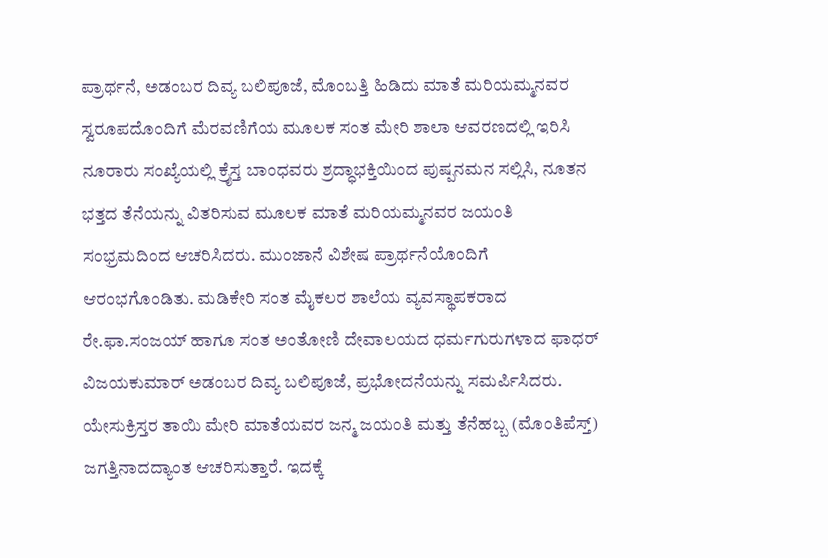ಪ್ರಾರ್ಥನೆ, ಅಡಂಬರ ದಿವ್ಯ ಬಲಿಪೂಜೆ, ಮೊಂಬತ್ತಿ ಹಿಡಿದು ಮಾತೆ ಮರಿಯಮ್ಮನವರ ಸ್ವರೂಪದೊಂದಿಗೆ ಮೆರವಣಿಗೆಯ ಮೂಲಕ ಸಂತ ಮೇರಿ ಶಾಲಾ ಆವರಣದಲ್ಲಿ ಇರಿಸಿ ನೂರಾರು ಸಂಖ್ಯೆಯಲ್ಲಿ ಕ್ರೈಸ್ತ ಬಾಂಧವರು ಶ್ರದ್ಧಾಭಕ್ತಿಯಿಂದ ಪುಷ್ಪನಮನ ಸಲ್ಲಿಸಿ, ನೂತನ ಭತ್ತದ ತೆನೆಯನ್ನು ವಿತರಿಸುವ ಮೂಲಕ ಮಾತೆ ಮರಿಯಮ್ಮನವರ ಜಯಂತಿ ಸಂಭ್ರಮದಿಂದ ಆಚರಿಸಿದರು. ಮುಂಜಾನೆ ವಿಶೇಷ ಪ್ರಾರ್ಥನೆಯೊಂದಿಗೆ ಆರಂಭಗೊಂಡಿತು. ಮಡಿಕೇರಿ ಸಂತ ಮೈಕಲರ ಶಾಲೆಯ ವ್ಯವಸ್ಥಾಪಕರಾದ ರೇ.ಫಾ.ಸಂಜಯ್ ಹಾಗೂ ಸಂತ ಅಂತೋಣಿ ದೇವಾಲಯದ ಧರ್ಮಗುರುಗಳಾದ ಫಾಧರ್ ವಿಜಯಕುಮಾರ್ ಅಡಂಬರ ದಿವ್ಯ ಬಲಿಪೂಜೆ, ಪ್ರಭೋದನೆಯನ್ನು ಸಮರ್ಪಿಸಿದರು. ಯೇಸುಕ್ರಿಸ್ತರ ತಾಯಿ ಮೇರಿ ಮಾತೆಯವರ ಜನ್ಮ ಜಯಂತಿ ಮತ್ತು ತೆನೆಹಬ್ಬ (ಮೊಂತಿಪೆಸ್ತ್) ಜಗತ್ತಿನಾದದ್ಯಾಂತ ಆಚರಿಸುತ್ತಾರೆ. ಇದಕ್ಕೆ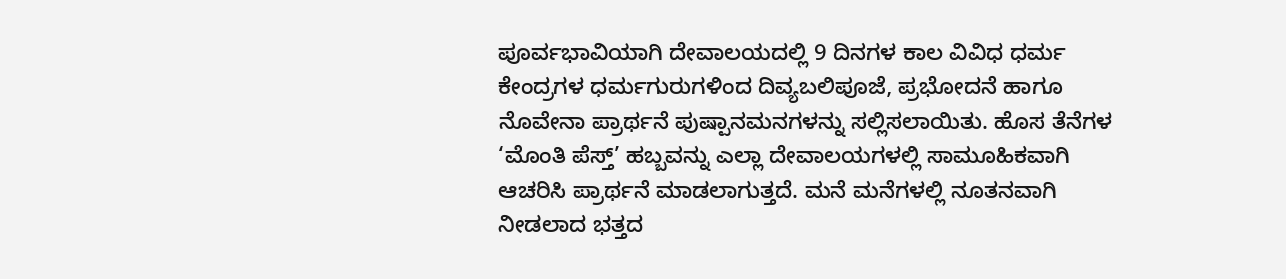ಪೂರ್ವಭಾವಿಯಾಗಿ ದೇವಾಲಯದಲ್ಲಿ 9 ದಿನಗಳ ಕಾಲ ವಿವಿಧ ಧರ್ಮ ಕೇಂದ್ರಗಳ ಧರ್ಮಗುರುಗಳಿಂದ ದಿವ್ಯಬಲಿಪೂಜೆ, ಪ್ರಭೋದನೆ ಹಾಗೂ ನೊವೇನಾ ಪ್ರಾರ್ಥನೆ ಪುಷ್ಪಾನಮನಗಳನ್ನು ಸಲ್ಲಿಸಲಾಯಿತು. ಹೊಸ ತೆನೆಗಳ ‘ಮೊಂತಿ ಪೆಸ್ತ್’ ಹಬ್ಬವನ್ನು ಎಲ್ಲಾ ದೇವಾಲಯಗಳಲ್ಲಿ ಸಾಮೂಹಿಕವಾಗಿ ಆಚರಿಸಿ ಪ್ರಾರ್ಥನೆ ಮಾಡಲಾಗುತ್ತದೆ. ಮನೆ ಮನೆಗಳಲ್ಲಿ ನೂತನವಾಗಿ ನೀಡಲಾದ ಭತ್ತದ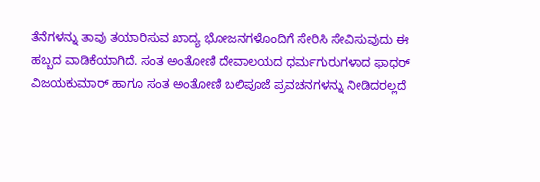ತೆನೆಗಳನ್ನು ತಾವು ತಯಾರಿಸುವ ಖಾದ್ಯ ಭೋಜನಗಳೊಂದಿಗೆ ಸೇರಿಸಿ ಸೇವಿಸುವುದು ಈ ಹಬ್ಬದ ವಾಡಿಕೆಯಾಗಿದೆ. ಸಂತ ಅಂತೋಣಿ ದೇವಾಲಯದ ಧರ್ಮಗುರುಗಳಾದ ಫಾಧರ್ ವಿಜಯಕುಮಾರ್ ಹಾಗೂ ಸಂತ ಅಂತೋಣಿ ಬಲಿಪೂಜೆ ಪ್ರವಚನಗಳನ್ನು ನೀಡಿದರಲ್ಲದೆ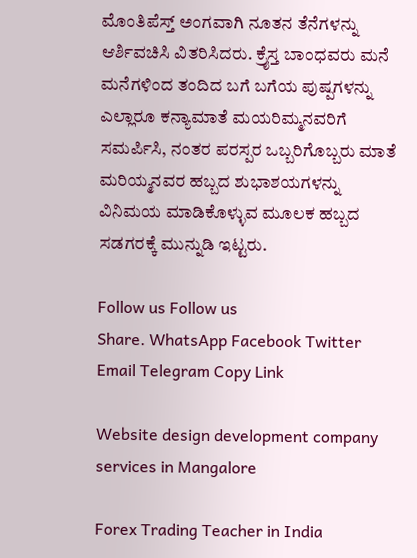ಮೊಂತಿಪೆಸ್ತ್ ಅಂಗವಾಗಿ ನೂತನ ತೆನೆಗಳನ್ನು ಆರ್ಶಿವಚಿಸಿ ವಿತರಿಸಿದರು. ಕ್ರೈಸ್ತ ಬಾಂಧವರು ಮನೆ ಮನೆಗಳಿಂದ ತಂದಿದ ಬಗೆ ಬಗೆಯ ಪುಷ್ಪಗಳನ್ನು ಎಲ್ಲಾರೂ ಕನ್ಯಾಮಾತೆ ಮಯರಿಮ್ಮನವರಿಗೆ ಸಮರ್ಪಿಸಿ, ನಂತರ ಪರಸ್ಪರ ಒಬ್ಬರಿಗೊಬ್ಬರು ಮಾತೆ ಮರಿಯ್ಮನವರ ಹಬ್ಬದ ಶುಭಾಶಯಗಳನ್ನು ವಿನಿಮಯ ಮಾಡಿಕೊಳ್ಳುವ ಮೂಲಕ ಹಬ್ಬದ ಸಡಗರಕ್ಕೆ ಮುನ್ನುಡಿ ಇಟ್ಟರು.

Follow us Follow us
Share. WhatsApp Facebook Twitter Email Telegram Copy Link

Website design development company services in Mangalore

Forex Trading Teacher in India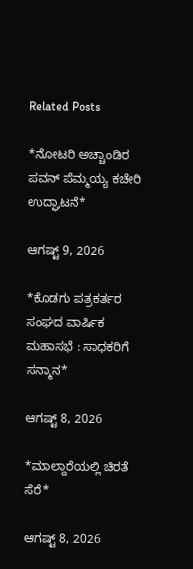Related Posts

*ನೋಟರಿ ಅಚ್ಚಾಂಡಿರ ಪವನ್ ಪೆಮ್ಮಯ್ಯ ಕಚೇರಿ ಉದ್ಘಾಟನೆ*

ಆಗಷ್ಟ್ 9, 2026

*ಕೊಡಗು ಪತ್ರಕರ್ತರ ಸಂಘದ ವಾರ್ಷಿಕ ಮಹಾಸಭೆ : ಸಾಧಕರಿಗೆ ಸನ್ಮಾನ*

ಆಗಷ್ಟ್ 8, 2026

*ಮಾಲ್ದಾರೆಯಲ್ಲಿ ಚಿರತೆ ಸೆರೆ*

ಆಗಷ್ಟ್ 8, 2026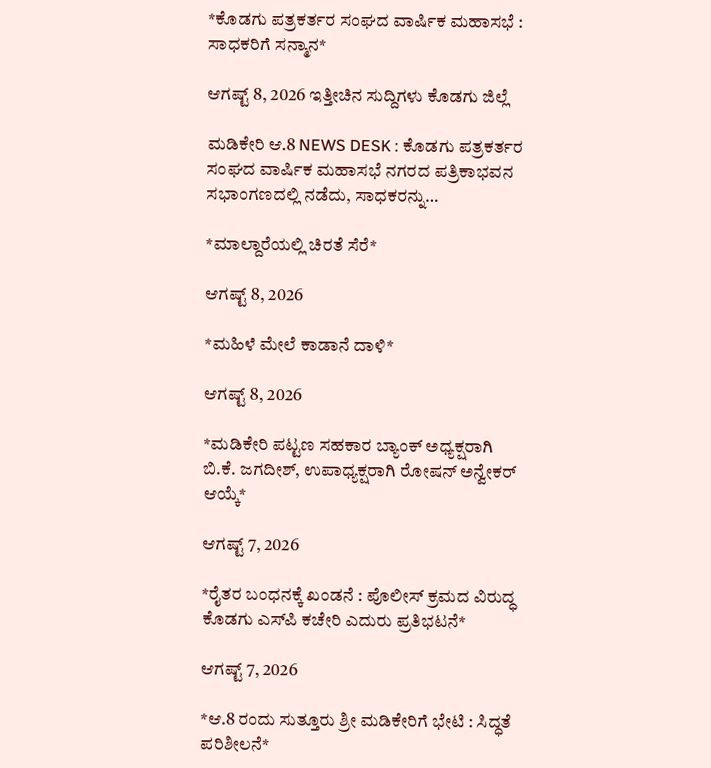*ಕೊಡಗು ಪತ್ರಕರ್ತರ ಸಂಘದ ವಾರ್ಷಿಕ ಮಹಾಸಭೆ : ಸಾಧಕರಿಗೆ ಸನ್ಮಾನ*

ಆಗಷ್ಟ್ 8, 2026 ಇತ್ತೀಚಿನ ಸುದ್ದಿಗಳು ಕೊಡಗು ಜಿಲ್ಲೆ

ಮಡಿಕೇರಿ ಆ.8 NEWS DESK : ಕೊಡಗು ಪತ್ರಕರ್ತರ ಸಂಘದ ವಾರ್ಷಿಕ ಮಹಾಸಭೆ ನಗರದ ಪತ್ರಿಕಾಭವನ ಸಭಾಂಗಣದಲ್ಲಿ ನಡೆದು, ಸಾಧಕರನ್ನು…

*ಮಾಲ್ದಾರೆಯಲ್ಲಿ ಚಿರತೆ ಸೆರೆ*

ಆಗಷ್ಟ್ 8, 2026

*ಮಹಿಳೆ ಮೇಲೆ ಕಾಡಾನೆ ದಾಳಿ*

ಆಗಷ್ಟ್ 8, 2026

*ಮಡಿಕೇರಿ ಪಟ್ಟಣ ಸಹಕಾರ ಬ್ಯಾಂಕ್ ಅಧ್ಯಕ್ಷರಾಗಿ ಬಿ.ಕೆ. ಜಗದೀಶ್, ಉಪಾಧ್ಯಕ್ಷರಾಗಿ ರೋಷನ್ ಅನ್ವೇಕರ್ ಆಯ್ಕೆ*

ಆಗಷ್ಟ್ 7, 2026

*ರೈತರ ಬಂಧನಕ್ಕೆ ಖಂಡನೆ : ಪೊಲೀಸ್ ಕ್ರಮದ ವಿರುದ್ಧ ಕೊಡಗು ಎಸ್‍ಪಿ ಕಚೇರಿ ಎದುರು ಪ್ರತಿಭಟನೆ*

ಆಗಷ್ಟ್ 7, 2026

*ಆ.8 ರಂದು ಸುತ್ತೂರು ಶ್ರೀ ಮಡಿಕೇರಿಗೆ ಭೇಟಿ : ಸಿದ್ಧತೆ ಪರಿಶೀಲನೆ*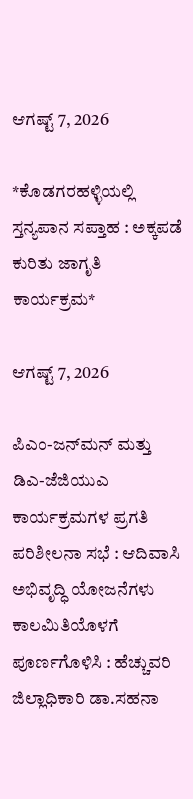ಆಗಷ್ಟ್ 7, 2026

*ಕೊಡಗರಹಳ್ಳಿಯಲ್ಲಿ ಸ್ತನ್ಯಪಾನ ಸಪ್ತಾಹ : ಅಕ್ಕಪಡೆ ಕುರಿತು ಜಾಗೃತಿ ಕಾರ್ಯಕ್ರಮ*

ಆಗಷ್ಟ್ 7, 2026

ಪಿಎಂ-ಜನ್‍ಮನ್ ಮತ್ತು ಡಿಎ-ಜೆಜಿಯುಎ ಕಾರ್ಯಕ್ರಮಗಳ ಪ್ರಗತಿ ಪರಿಶೀಲನಾ ಸಭೆ : ಆದಿವಾಸಿ ಅಭಿವೃದ್ಧಿ ಯೋಜನೆಗಳು ಕಾಲಮಿತಿಯೊಳಗೆ ಪೂರ್ಣಗೊಳಿಸಿ : ಹೆಚ್ಚುವರಿ ಜಿಲ್ಲಾಧಿಕಾರಿ ಡಾ.ಸಹನಾ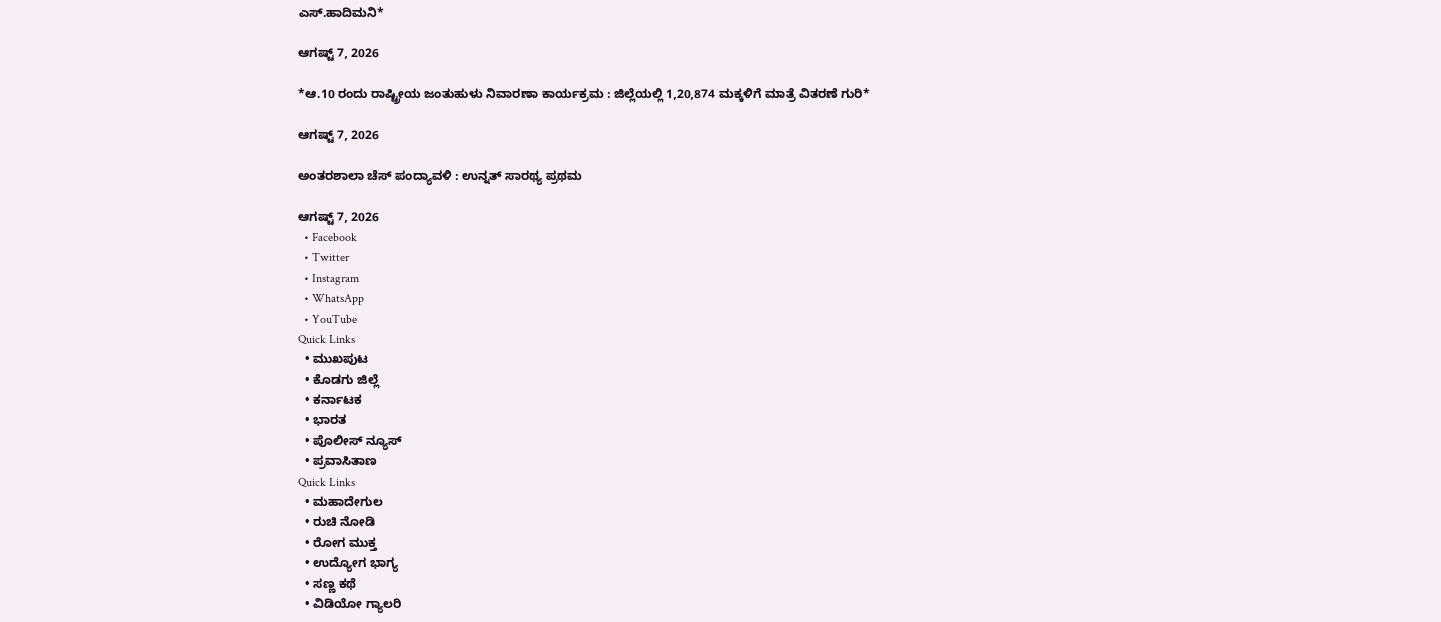ಎಸ್.ಹಾದಿಮನಿ*

ಆಗಷ್ಟ್ 7, 2026

*ಆ.10 ರಂದು ರಾಷ್ಟ್ರೀಯ ಜಂತುಹುಳು ನಿವಾರಣಾ ಕಾರ್ಯಕ್ರಮ : ಜಿಲ್ಲೆಯಲ್ಲಿ 1,20,874 ಮಕ್ಕಳಿಗೆ ಮಾತ್ರೆ ವಿತರಣೆ ಗುರಿ*

ಆಗಷ್ಟ್ 7, 2026

ಅಂತರಶಾಲಾ ಚೆಸ್ ಪಂದ್ಯಾವಳಿ : ಉನ್ನತ್ ಸಾರಥ್ಯ ಪ್ರಥಮ

ಆಗಷ್ಟ್ 7, 2026
  • Facebook
  • Twitter
  • Instagram
  • WhatsApp
  • YouTube
Quick Links
  • ಮುಖಪುಟ
  • ಕೊಡಗು ಜಿಲ್ಲೆ
  • ಕರ್ನಾಟಕ
  • ಭಾರತ
  • ಪೊಲೀಸ್ ನ್ಯೂಸ್
  • ಪ್ರವಾಸಿತಾಣ
Quick Links
  • ಮಹಾದೇಗುಲ
  • ರುಚಿ ನೋಡಿ
  • ರೋಗ ಮುಕ್ತ
  • ಉದ್ಯೋಗ ಭಾಗ್ಯ
  • ಸಣ್ಣ ಕಥೆ
  • ವಿಡಿಯೋ ಗ್ಯಾಲರಿ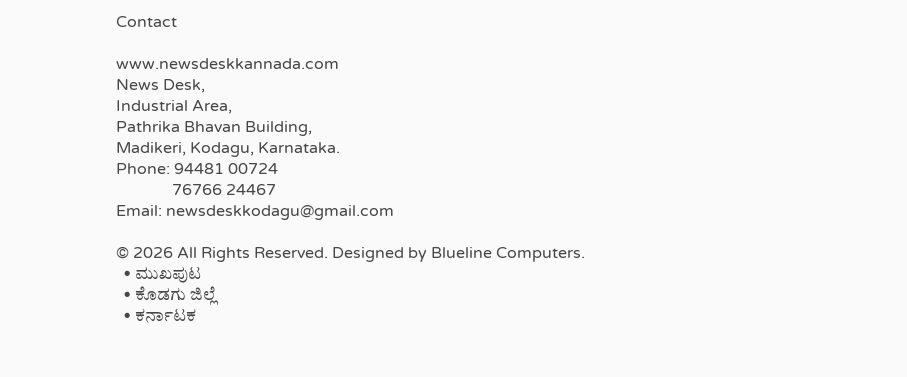Contact

www.newsdeskkannada.com
News Desk,
Industrial Area,
Pathrika Bhavan Building,
Madikeri, Kodagu, Karnataka.
Phone: 94481 00724
              76766 24467
Email: newsdeskkodagu@gmail.com

© 2026 All Rights Reserved. Designed by Blueline Computers.
  • ಮುಖಪುಟ
  • ಕೊಡಗು ಜಿಲ್ಲೆ
  • ಕರ್ನಾಟಕ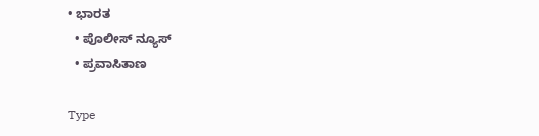• ಭಾರತ
  • ಪೊಲೀಸ್ ನ್ಯೂಸ್
  • ಪ್ರವಾಸಿತಾಣ

Type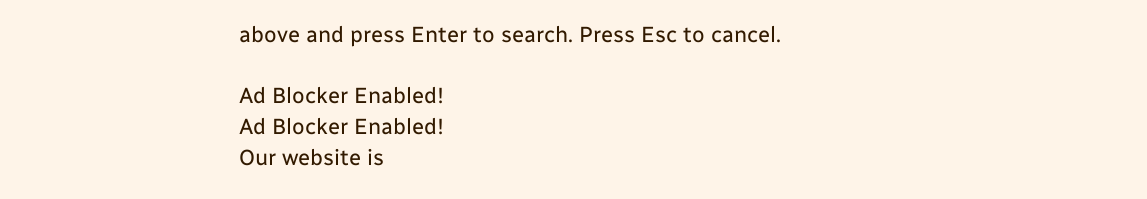above and press Enter to search. Press Esc to cancel.

Ad Blocker Enabled!
Ad Blocker Enabled!
Our website is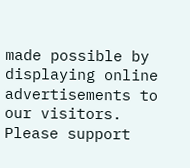made possible by displaying online advertisements to our visitors. Please support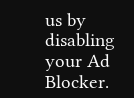us by disabling your Ad Blocker.